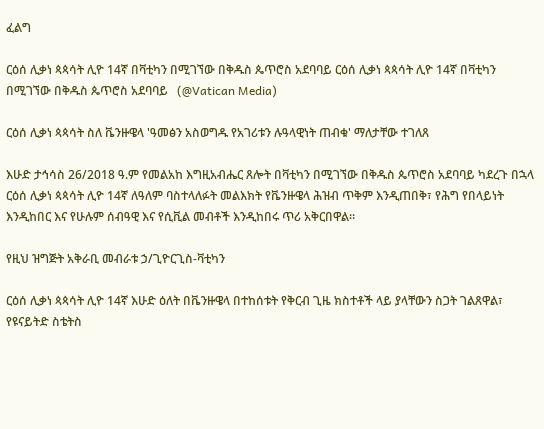ፈልግ

ርዕሰ ሊቃነ ጳጳሳት ሊዮ 14ኛ በቫቲካን በሚገኘው በቅዱስ ጴጥሮስ አደባባይ ርዕሰ ሊቃነ ጳጳሳት ሊዮ 14ኛ በቫቲካን በሚገኘው በቅዱስ ጴጥሮስ አደባባይ   (@Vatican Media)

ርዕሰ ሊቃነ ጳጳሳት ስለ ቬንዙዌላ 'ዓመፅን አስወግዱ የአገሪቱን ሉዓላዊነት ጠብቁ' ማለታቸው ተገለጸ

እሁድ ታኅሳስ 26/2018 ዓ.ም የመልአከ እግዚአብሔር ጸሎት በቫቲካን በሚገኘው በቅዱስ ጴጥሮስ አደባባይ ካደረጉ በኋላ ርዕሰ ሊቃነ ጳጳሳት ሊዮ 14ኛ ለዓለም ባስተላለፉት መልእክት የቬንዙዌላ ሕዝብ ጥቅም እንዲጠበቅ፣ የሕግ የበላይነት እንዲከበር እና የሁሉም ሰብዓዊ እና የሲቪል መብቶች እንዲከበሩ ጥሪ አቅርበዋል።

የዚህ ዝግጅት አቅራቢ መብራቱ ኃ/ጊዮርጊስ-ቫቲካን

ርዕሰ ሊቃነ ጳጳሳት ሊዮ 14ኛ እሁድ ዕለት በቬንዙዌላ በተከሰቱት የቅርብ ጊዜ ክስተቶች ላይ ያላቸውን ስጋት ገልጸዋል፣ የዩናይትድ ስቴትስ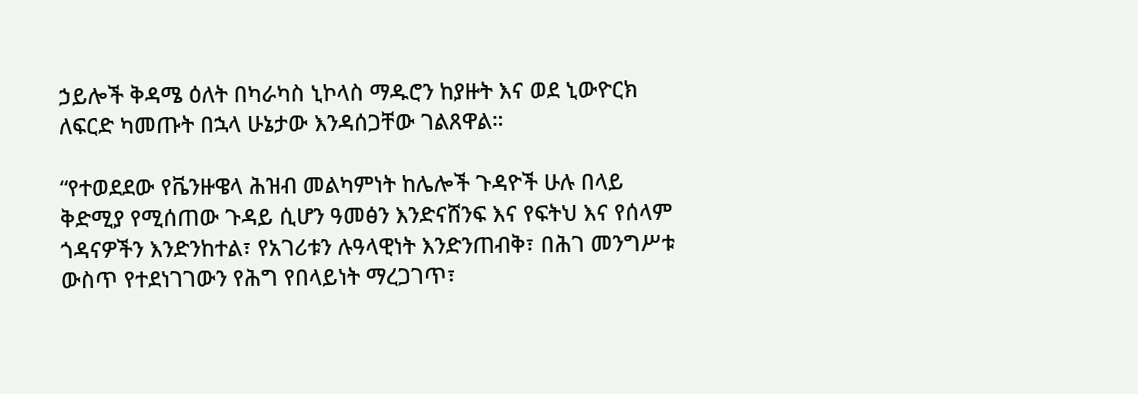ኃይሎች ቅዳሜ ዕለት በካራካስ ኒኮላስ ማዱሮን ከያዙት እና ወደ ኒውዮርክ ለፍርድ ካመጡት በኋላ ሁኔታው እንዳሰጋቸው ገልጸዋል።

“የተወደደው የቬንዙዌላ ሕዝብ መልካምነት ከሌሎች ጉዳዮች ሁሉ በላይ ቅድሚያ የሚሰጠው ጉዳይ ሲሆን ዓመፅን እንድናሸንፍ እና የፍትህ እና የሰላም ጎዳናዎችን እንድንከተል፣ የአገሪቱን ሉዓላዊነት እንድንጠብቅ፣ በሕገ መንግሥቱ ውስጥ የተደነገገውን የሕግ የበላይነት ማረጋገጥ፣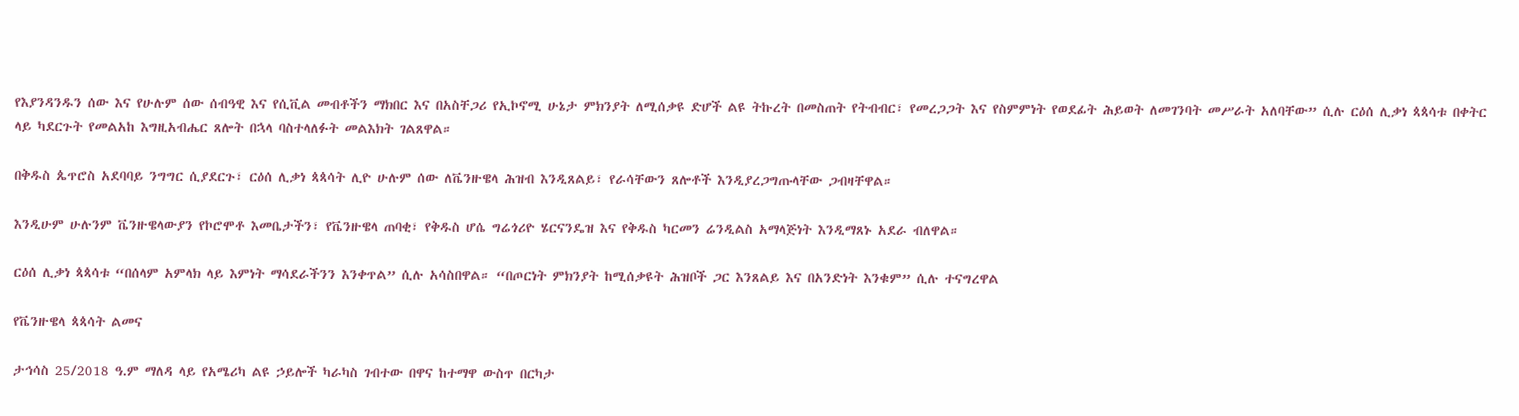የእያንዳንዱን ሰው እና የሁሉም ሰው ሰብዓዊ እና የሲቪል መብቶችን ማክበር እና በአስቸጋሪ የኢኮኖሚ ሁኔታ ምክንያት ለሚሰቃዩ ድሆች ልዩ ትኩረት በመስጠት የትብብር፣ የመረጋጋት እና የስምምነት የወደፊት ሕይወት ለመገንባት መሥራት አለባቸው” ሲሉ ርዕሰ ሊቃነ ጳጳሳቱ በቀትር ላይ ካደርጉት የመልአከ እግዚአብሔር ጸሎት በኋላ ባስተላለፉት መልእክት ገልጸዋል።

በቅዱስ ጴጥሮስ አደባባይ ንግግር ሲያደርጉ፣ ርዕሰ ሊቃነ ጳጳሳት ሊዮ ሁሉም ሰው ለቬንዙዌላ ሕዝብ እንዲጸልይ፣ የራሳቸውን ጸሎቶች እንዲያረጋግጡላቸው ጋብዛቸዋል።

እንዲሁም ሁሉንም ቬንዙዌላውያን የኮሮሞቶ እመቤታችን፣ የቬንዙዌላ ጠባቂ፣ የቅዱስ ሆሴ ግሬጎሪዮ ሄርናንዴዝ እና የቅዱስ ካርመን ሬንዲልስ አማላጅነት እንዲማጸኑ አደራ ብለዋል።

ርዕሰ ሊቃነ ጳጳሳቱ “በሰላም አምላክ ላይ እምነት ማሳደራችንን እንቀጥል” ሲሉ አሳስበዋል። “በጦርነት ምክንያት ከሚሰቃዩት ሕዝቦች ጋር እንጸልይ እና በአንድነት እንቁም” ሲሉ ተናግረዋል

የቬንዙዌላ ጳጳሳት ልመና

ታኅሳስ 25/2018 ዓ.ም ማለዳ ላይ የአሜሪካ ልዩ ኃይሎች ካራካስ ገብተው በዋና ከተማዋ ውስጥ በርካታ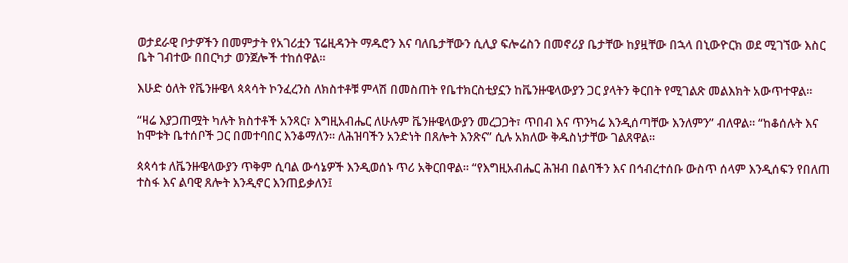ወታደራዊ ቦታዎችን በመምታት የአገሪቷን ፕሬዚዳንት ማዱሮን እና ባለቤታቸውን ሲሊያ ፍሎሬስን በመኖሪያ ቤታቸው ከያዟቸው በኋላ በኒውዮርክ ወደ ሚገኘው እስር ቤት ገብተው በበርካታ ወንጀሎች ተከሰዋል።

እሁድ ዕለት የቬንዙዌላ ጳጳሳት ኮንፈረንስ ለክስተቶቹ ምላሽ በመስጠት የቤተክርስቲያኗን ከቬንዙዌላውያን ጋር ያላትን ቅርበት የሚገልጽ መልእክት አውጥተዋል።

“ዛሬ እያጋጠሟት ካሉት ክስተቶች አንጻር፣ እግዚአብሔር ለሁሉም ቬንዙዌላውያን መረጋጋት፣ ጥበብ እና ጥንካሬ እንዲሰጣቸው እንለምን” ብለዋል። “ከቆሰሉት እና ከሞቱት ቤተሰቦች ጋር በመተባበር እንቆማለን። ለሕዝባችን አንድነት በጸሎት እንጽና” ሲሉ አክለው ቅዱስነታቸው ገልጸዋል።

ጳጳሳቱ ለቬንዙዌላውያን ጥቅም ሲባል ውሳኔዎች እንዲወሰኑ ጥሪ አቅርበዋል። “የእግዚአብሔር ሕዝብ በልባችን እና በኅብረተሰቡ ውስጥ ሰላም እንዲሰፍን የበለጠ ተስፋ እና ልባዊ ጸሎት እንዲኖር እንጠይቃለን፤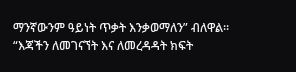ማንኛውንም ዓይነት ጥቃት እንቃወማለን” ብለዋል። “እጃችን ለመገናኘት እና ለመረዳዳት ክፍት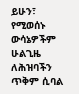ይሁን፣ የሚወሰኑ ውሳኔዎችም ሁልጊዜ ለሕዝባችን ጥቅም ሲባል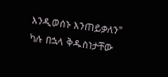እንዲወሰኑ እንጠይቃለን" ካሉ በኋላ ቅዱስነታቸው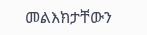መልእክታቸውን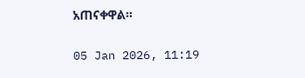አጠናቀዋል።

05 Jan 2026, 11:19